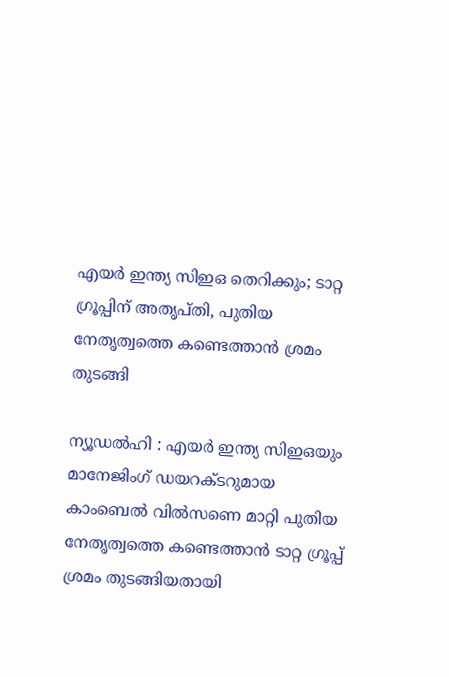എയർ ഇന്ത്യ സിഇഒ തെറിക്കും; ടാറ്റ ഗ്രൂപ്പിന് അതൃപ്തി, പുതിയ നേതൃത്വത്തെ കണ്ടെത്താൻ ശ്രമം തുടങ്ങി

ന്യൂഡൽഹി : എയർ ഇന്ത്യ സിഇഒയും മാനേജിംഗ് ഡയറക്ടറുമായ കാംബെൽ വിൽസണെ മാറ്റി പുതിയ നേതൃത്വത്തെ കണ്ടെത്താൻ ടാറ്റ ഗ്രൂപ്പ് ശ്രമം തുടങ്ങിയതായി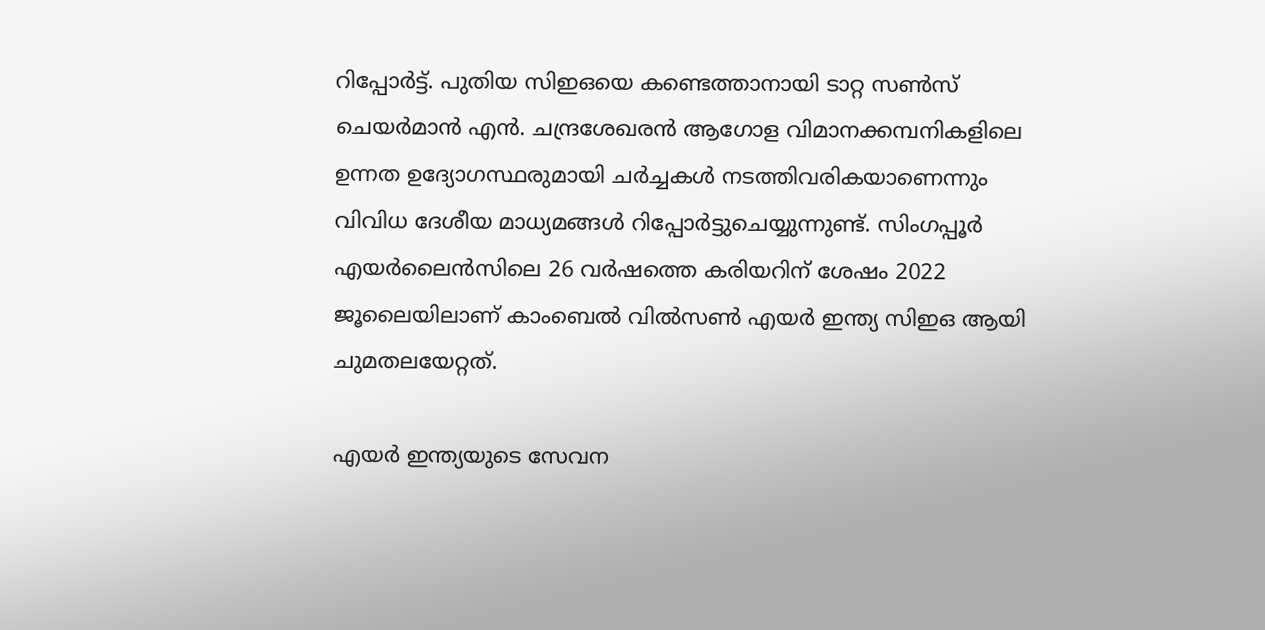റിപ്പോർട്ട്. പുതിയ സിഇഒയെ കണ്ടെത്താനായി ടാറ്റ സൺസ് ചെയർമാൻ എൻ. ചന്ദ്രശേഖരൻ ആഗോള വിമാനക്കമ്പനികളിലെ ഉന്നത ഉദ്യോഗസ്ഥരുമായി ചർച്ചകൾ നടത്തിവരികയാണെന്നും വിവിധ ദേശീയ മാധ്യമങ്ങൾ റിപ്പോർട്ടുചെയ്യുന്നുണ്ട്. സിംഗപ്പൂർ എയർലൈൻസിലെ 26 വർഷത്തെ കരിയറിന് ശേഷം 2022 ജൂലൈയിലാണ് കാംബെൽ വിൽസൺ എയർ ഇന്ത്യ സിഇഒ ആയി ചുമതലയേറ്റത്.

എയർ ഇന്ത്യയുടെ സേവന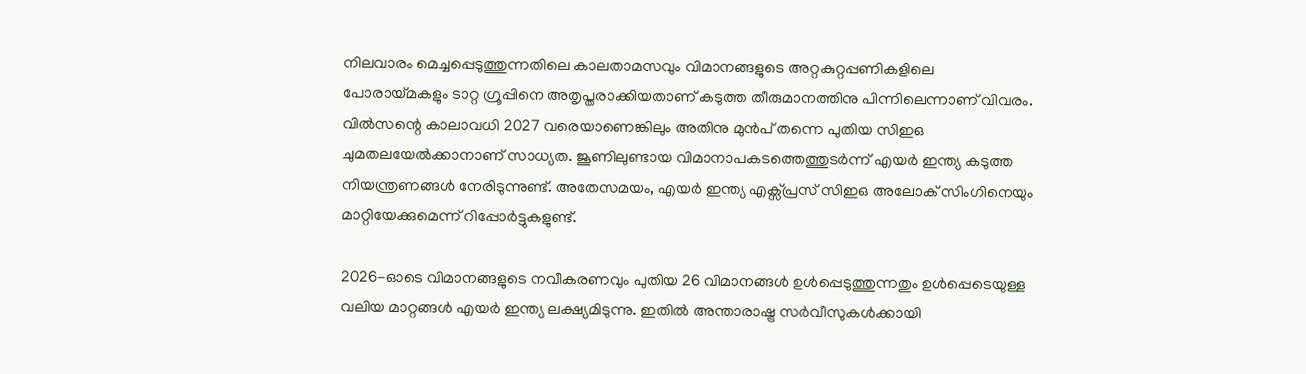നിലവാരം മെച്ചപ്പെടുത്തുന്നതിലെ കാലതാമസവും വിമാനങ്ങളുടെ അറ്റകുറ്റപ്പണികളിലെ പോരായ്മകളും ടാറ്റ ഗ്രൂപ്പിനെ അതൃപ്തരാക്കിയതാണ് കടുത്ത തീരുമാനത്തിനു പിന്നിലെന്നാണ് വിവരം. വിൽസന്റെ കാലാവധി 2027 വരെയാണെങ്കിലും അതിനു മുൻപ് തന്നെ പുതിയ സിഇഒ ചുമതലയേൽക്കാനാണ് സാധ്യത. ജൂണിലുണ്ടായ വിമാനാപകടത്തെത്തുടർന്ന് എയർ ഇന്ത്യ കടുത്ത നിയന്ത്രണങ്ങൾ നേരിടുന്നുണ്ട്. അതേസമയം, എയർ ഇന്ത്യ എക്സ്പ്രസ് സിഇഒ അലോക് സിംഗിനെയും മാറ്റിയേക്കുമെന്ന് റിപ്പോർട്ടുകളുണ്ട്.

2026-ഓടെ വിമാനങ്ങളുടെ നവീകരണവും പുതിയ 26 വിമാനങ്ങൾ ഉൾപ്പെടുത്തുന്നതും ഉൾപ്പെടെയുള്ള വലിയ മാറ്റങ്ങൾ എയർ ഇന്ത്യ ലക്ഷ്യമിടുന്നു. ഇതിൽ അന്താരാഷ്ട്ര സർവീസുകൾക്കായി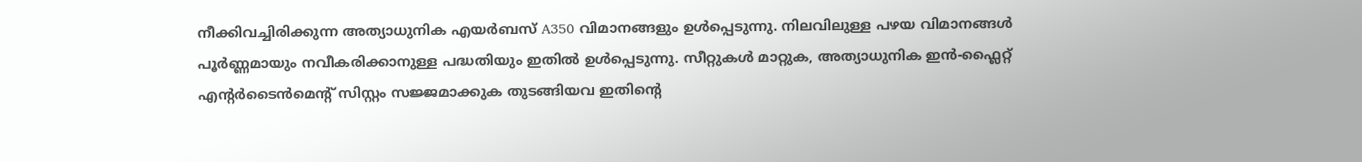നീക്കിവച്ചിരിക്കുന്ന അത്യാധുനിക എയർബസ് A350 വിമാനങ്ങളും ഉൾപ്പെടുന്നു. നിലവിലുള്ള പഴയ വിമാനങ്ങൾ പൂർണ്ണമായും നവീകരിക്കാനുള്ള പദ്ധതിയും ഇതിൽ ഉൾപ്പെടുന്നു. സീറ്റുകൾ മാറ്റുക, അത്യാധുനിക ഇൻ-ഫ്ലൈറ്റ് എന്റർടൈൻമെന്റ് സിസ്റ്റം സജ്ജമാക്കുക തുടങ്ങിയവ ഇതിന്റെ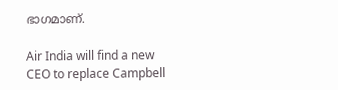ഭാഗമാണ്.

Air India will find a new CEO to replace Campbell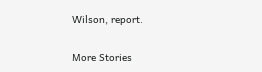Wilson, report.

More Stories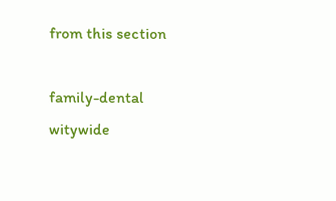from this section

family-dental
witywide